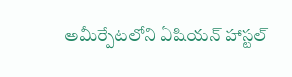అమీర్పేటలోని ఏషియన్ హాస్టల్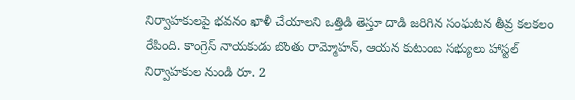నిర్వాహకులపై భవనం ఖాళీ చేయాలని ఒత్తిడి తెస్తూ దాడి జరిగిన సంఘటన తీవ్ర కలకలం రేపింది. కాంగ్రెస్ నాయకుడు బొంతు రామ్మోహన్, ఆయన కుటుంబ సభ్యులు హాస్టల్ నిర్వాహకుల నుండి రూ. 2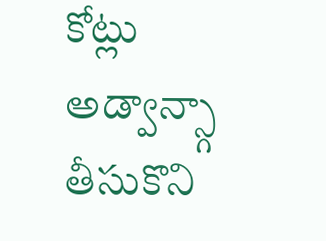కోట్లు అడ్వాన్స్గా తీసుకొని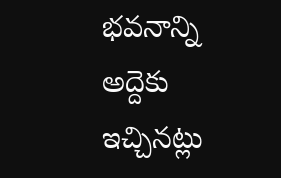భవనాన్ని అద్దెకు ఇచ్చినట్లు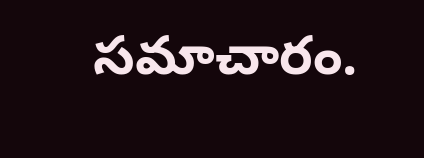సమాచారం.